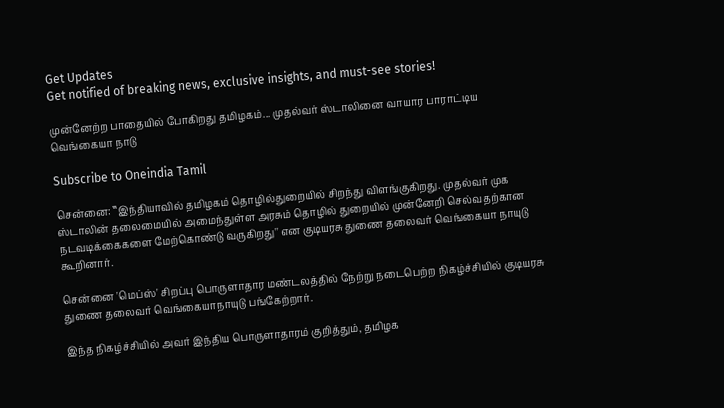Get Updates
Get notified of breaking news, exclusive insights, and must-see stories!

முன்னேற்ற பாதையில் போகிறது தமிழகம்... முதல்வர் ஸ்டாலினை வாயார பாராட்டிய வெங்கையா நாடு

Subscribe to Oneindia Tamil

சென்னை: ‛‛இந்தியாவில் தமிழகம் தொழில்துறையில் சிறந்து விளங்குகிறது. முதல்வர் முக ஸ்டாலின் தலைமையில் அமைந்துள்ள அரசும் தொழில் துறையில் முன்னேறி செல்வதற்கான நடவடிக்கைகளை மேற்கொண்டு வருகிறது'' என குடியரசு துணை தலைவர் வெங்கையா நாயுடு கூறினார்.

சென்னை 'மெப்ஸ்' சிறப்பு பொருளாதார மண்டலத்தில் நேற்று நடைபெற்ற நிகழ்ச்சியில் குடியரசு துணை தலைவர் வெங்கையாநாயுடு பங்கேற்றார்.

இந்த நிகழ்ச்சியில் அவர் இந்திய பொருளாதாரம் குறித்தும், தமிழக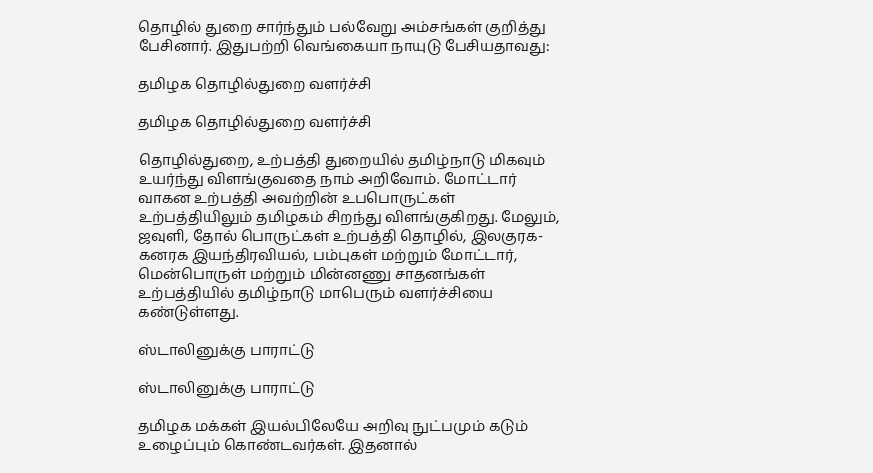தொழில் துறை சார்ந்தும் பல்வேறு அம்சங்கள் குறித்து பேசினார். இதுபற்றி வெங்கையா நாயுடு பேசியதாவது:

தமிழக தொழில்துறை வளர்ச்சி

தமிழக தொழில்துறை வளர்ச்சி

தொழில்துறை, உற்பத்தி துறையில் தமிழ்நாடு மிகவும் உயர்ந்து விளங்குவதை நாம் அறிவோம். மோட்டார் வாகன உற்பத்தி அவற்றின் உபபொருட்கள் உற்பத்தியிலும் தமிழகம் சிறந்து விளங்குகிறது. மேலும், ஜவுளி, தோல் பொருட்கள் உற்பத்தி தொழில், இலகுரக-கனரக இயந்திரவியல், பம்புகள் மற்றும் மோட்டார், மென்பொருள் மற்றும் மின்னணு சாதனங்கள் உற்பத்தியில் தமிழ்நாடு மாபெரும் வளர்ச்சியை கண்டுள்ளது.

ஸ்டாலினுக்கு பாராட்டு

ஸ்டாலினுக்கு பாராட்டு

தமிழக மக்கள் இயல்பிலேயே அறிவு நுட்பமும் கடும் உழைப்பும் கொண்டவர்கள். இதனால்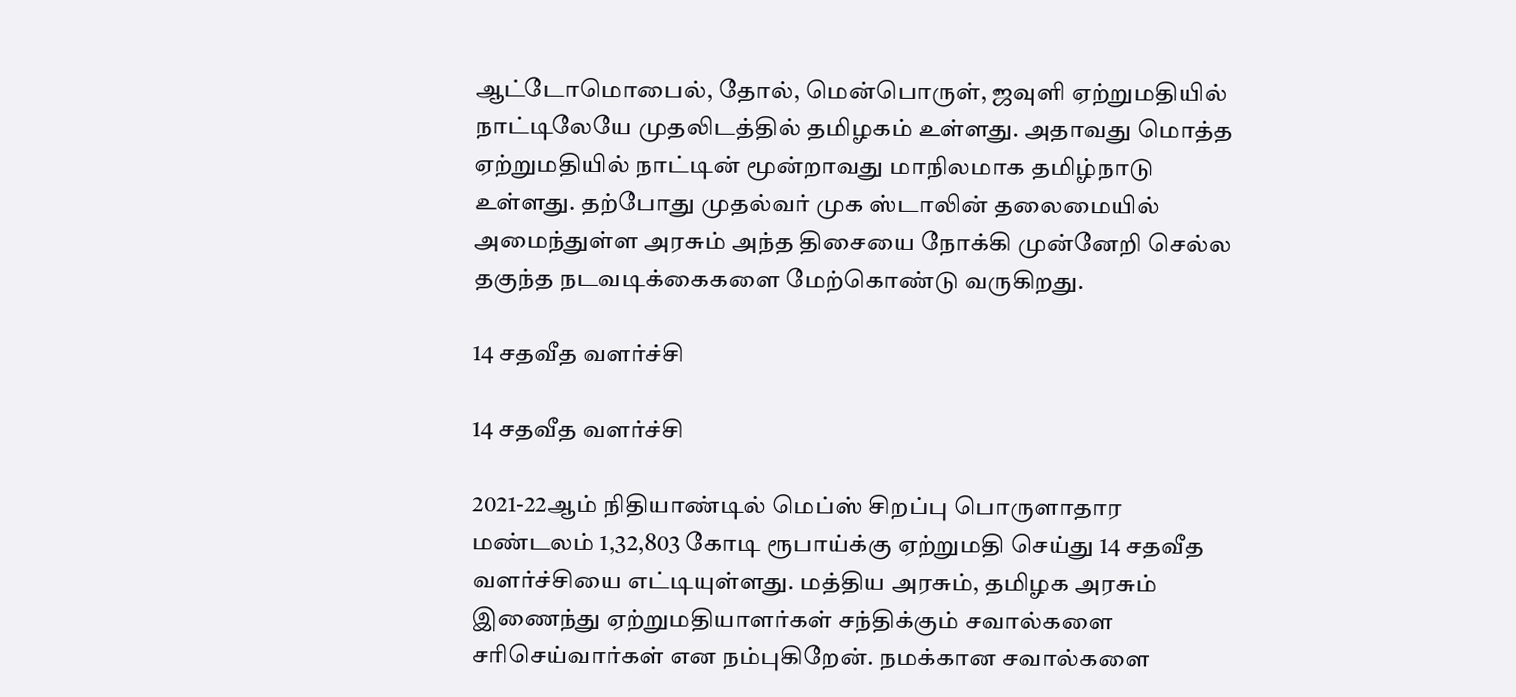ஆட்டோமொபைல், தோல், மென்பொருள், ஜவுளி ஏற்றுமதியில் நாட்டிலேயே முதலிடத்தில் தமிழகம் உள்ளது. அதாவது மொத்த ஏற்றுமதியில் நாட்டின் மூன்றாவது மாநிலமாக தமிழ்நாடு உள்ளது. தற்போது முதல்வர் முக ஸ்டாலின் தலைமையில் அமைந்துள்ள அரசும் அந்த திசையை நோக்கி முன்னேறி செல்ல தகுந்த நடவடிக்கைகளை மேற்கொண்டு வருகிறது.

14 சதவீத வளர்ச்சி

14 சதவீத வளர்ச்சி

2021-22ஆம் நிதியாண்டில் மெப்ஸ் சிறப்பு பொருளாதார மண்டலம் 1,32,803 கோடி ரூபாய்க்கு ஏற்றுமதி செய்து 14 சதவீத வளர்ச்சியை எட்டியுள்ளது. மத்திய அரசும், தமிழக அரசும் இணைந்து ஏற்றுமதியாளர்கள் சந்திக்கும் சவால்களை சரிசெய்வார்கள் என நம்புகிறேன். நமக்கான சவால்களை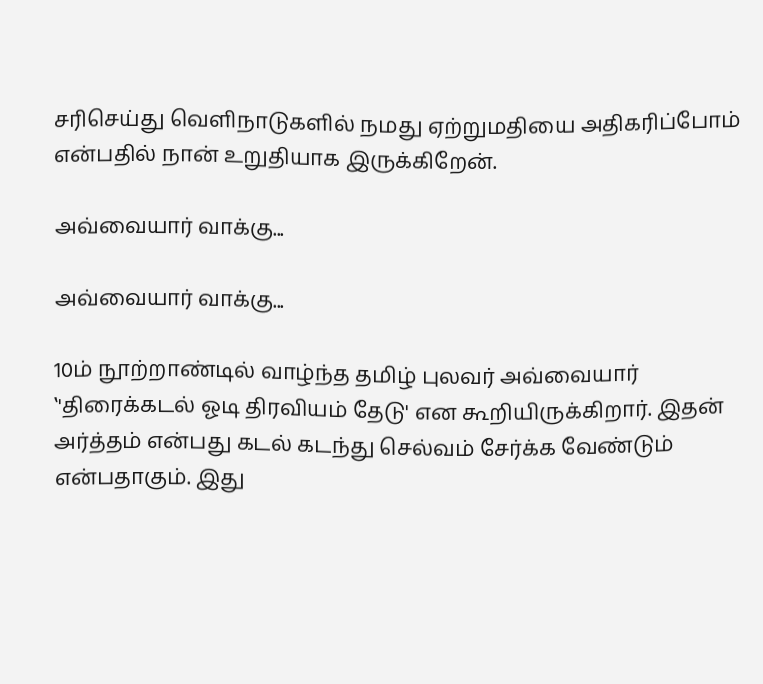சரிசெய்து வெளிநாடுகளில் நமது ஏற்றுமதியை அதிகரிப்போம் என்பதில் நான் உறுதியாக இருக்கிறேன்.

அவ்வையார் வாக்கு...

அவ்வையார் வாக்கு...

10ம் நூற்றாண்டில் வாழ்ந்த தமிழ் புலவர் அவ்வையார் ‛'திரைக்கடல் ஓடி திரவியம் தேடு' என கூறியிருக்கிறார். இதன் அர்த்தம் என்பது கடல் கடந்து செல்வம் சேர்க்க வேண்டும் என்பதாகும். இது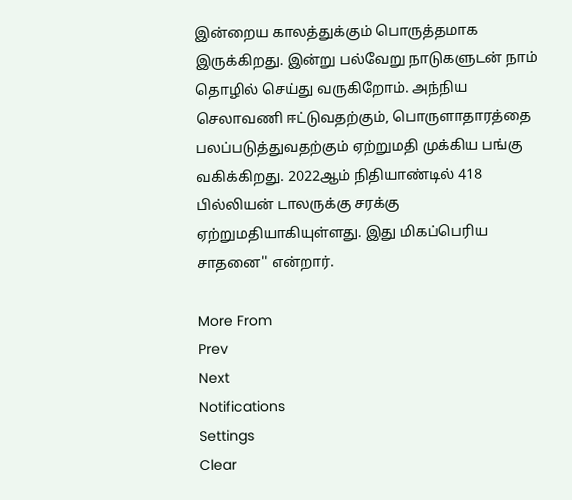இன்றைய காலத்துக்கும் பொருத்தமாக இருக்கிறது. இன்று பல்வேறு நாடுகளுடன் நாம் தொழில் செய்து வருகிறோம். அந்நிய செலாவணி ஈட்டுவதற்கும், பொருளாதாரத்தை பலப்படுத்துவதற்கும் ஏற்றுமதி முக்கிய பங்கு வகிக்கிறது. 2022ஆம் நிதியாண்டில் 418 பில்லியன் டாலருக்கு சரக்கு ஏற்றுமதியாகியுள்ளது. இது மிகப்பெரிய சாதனை'' என்றார்.

More From
Prev
Next
Notifications
Settings
Clear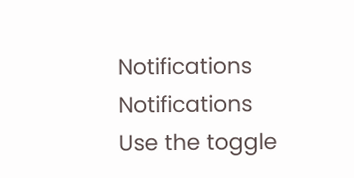Notifications
Notifications
Use the toggle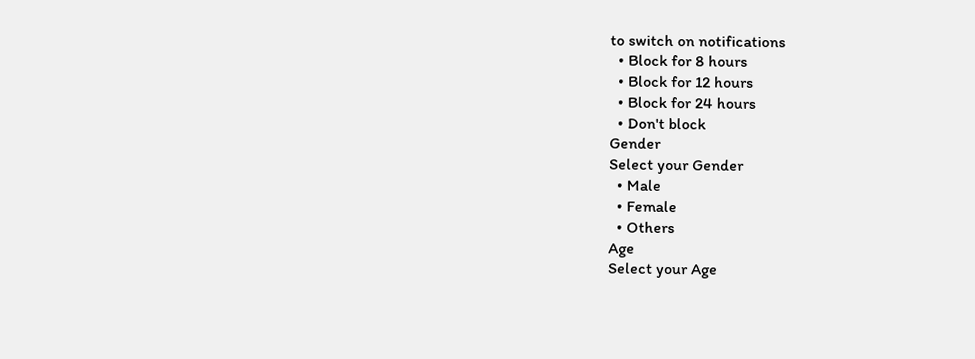to switch on notifications
  • Block for 8 hours
  • Block for 12 hours
  • Block for 24 hours
  • Don't block
Gender
Select your Gender
  • Male
  • Female
  • Others
Age
Select your Age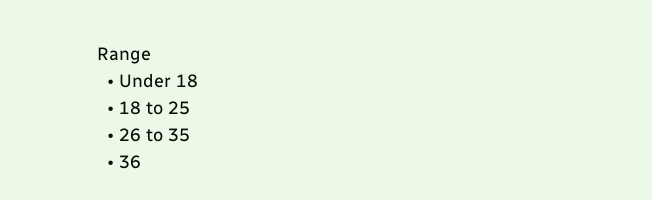Range
  • Under 18
  • 18 to 25
  • 26 to 35
  • 36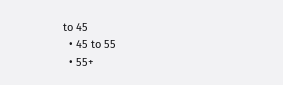to 45
  • 45 to 55
  • 55+